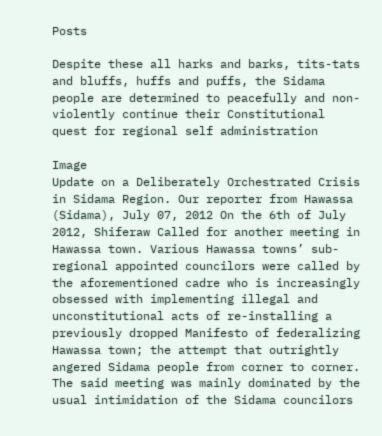Posts

Despite these all harks and barks, tits-tats and bluffs, huffs and puffs, the Sidama people are determined to peacefully and non-violently continue their Constitutional quest for regional self administration

Image
Update on a Deliberately Orchestrated Crisis in Sidama Region. Our reporter from Hawassa (Sidama), July 07, 2012 On the 6th of July 2012, Shiferaw Called for another meeting in Hawassa town. Various Hawassa towns’ sub-regional appointed councilors were called by the aforementioned cadre who is increasingly obsessed with implementing illegal and unconstitutional acts of re-installing a previously dropped Manifesto of federalizing Hawassa town; the attempt that outrightly angered Sidama people from corner to corner. The said meeting was mainly dominated by the usual intimidation of the Sidama councilors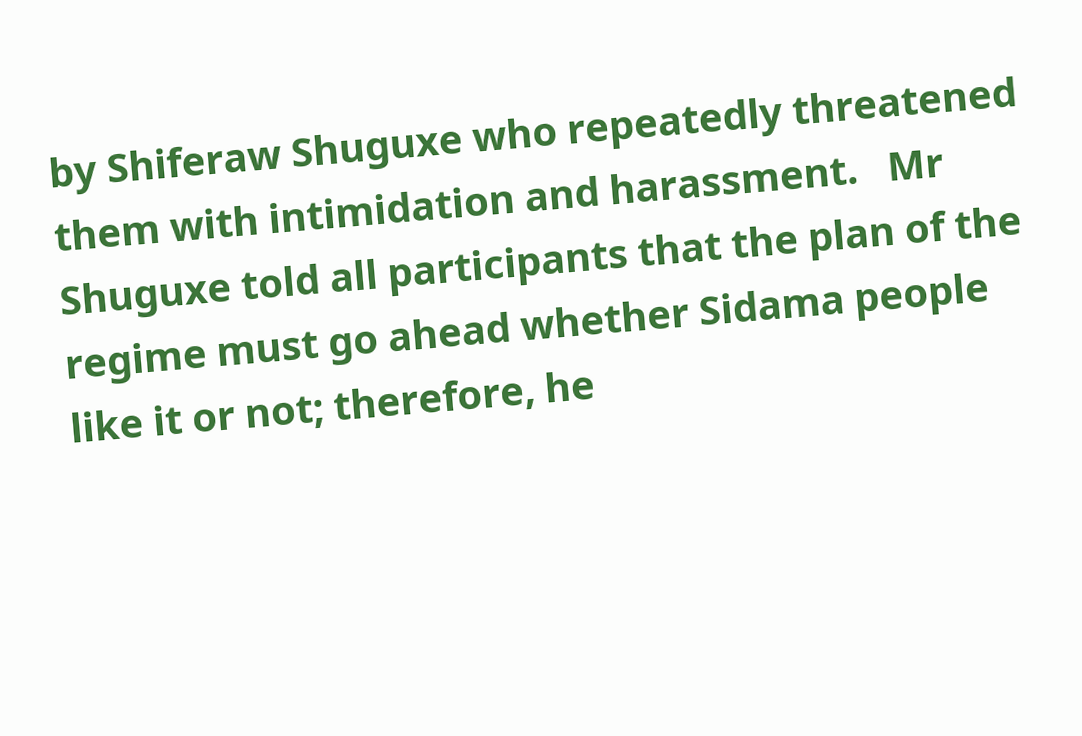by Shiferaw Shuguxe who repeatedly threatened them with intimidation and harassment.   Mr Shuguxe told all participants that the plan of the regime must go ahead whether Sidama people like it or not; therefore, he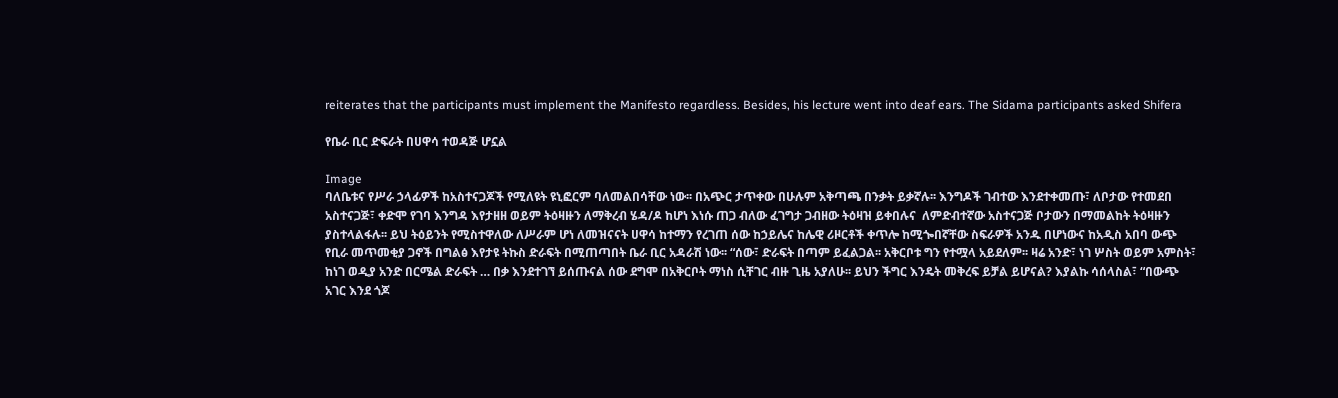reiterates that the participants must implement the Manifesto regardless. Besides, his lecture went into deaf ears. The Sidama participants asked Shifera

የቤራ ቢር ድፍራት በሀዋሳ ተወዳጅ ሆኗል

Image
ባለቤቱና የሥራ ኃላፊዎች ከአስተናጋጆች የሚለዩት ዩኒፎርም ባለመልበሳቸው ነው፡፡ በአጭር ታጥቀው በሁሉም አቅጣጫ በንቃት ይቃኛሉ፡፡ እንግዶች ገብተው እንደተቀመጡ፣ ለቦታው የተመደበ አስተናጋጅ፣ ቀድሞ የገባ እንግዳ እየታዘዘ ወይም ትዕዛዙን ለማቅረብ ሄዳ/ዶ ከሆነ እነሱ ጠጋ ብለው ፈገግታ ጋብዘው ትዕዛዝ ይቀበሉና  ለምድብተኛው አስተናጋጅ ቦታውን በማመልከት ትዕዛዙን ያስተላልፋሉ፡፡ ይህ ትዕይንት የሚስተዋለው ለሥራም ሆነ ለመዝናናት ሀዋሳ ከተማን የረገጠ ሰው ከኃይሌና ከሌዊ ሪዞርቶች ቀጥሎ ከሚጐበኛቸው ስፍራዎች አንዱ በሆነውና ከአዲስ አበባ ውጭ የቢራ መጥመቂያ ጋኖች በግልፅ እየታዩ ትኩስ ድራፍት በሚጠጣበት ቤራ ቢር አዳራሽ ነው፡፡ “ሰው፣ ድራፍት በጣም ይፈልጋል፡፡ አቅርቦቱ ግን የተሟላ አይደለም፡፡ ዛሬ አንድ፣ ነገ ሦስት ወይም አምስት፣ ከነገ ወዲያ አንድ በርሜል ድራፍት … በቃ እንደተገኘ ይሰጡናል ሰው ደግሞ በአቅርቦት ማነስ ሲቸገር ብዙ ጊዜ አያለሁ፡፡ ይህን ችግር እንዴት መቅረፍ ይቻል ይሆናል? እያልኩ ሳሰላስል፣ “በውጭ አገር እንደ ጎጆ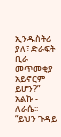ኢንዱስትሪ ያለ፣ ድራፍት ቢራ መጥመቂያ አይኖርም ይሆን?” አልኩ - ለራሴ፡፡ “ይህን ጉዳይ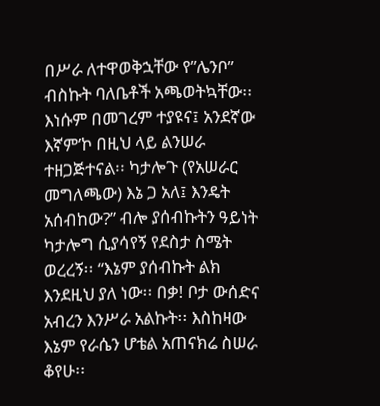በሥራ ለተዋወቅኋቸው የ”ሌንቦ” ብስኩት ባለቤቶች አጫወትኳቸው፡፡ እነሱም በመገረም ተያዩና፤ አንደኛው እኛም’ኮ በዚህ ላይ ልንሠራ ተዘጋጅተናል፡፡ ካታሎጉ (የአሠራር መግለጫው) እኔ ጋ አለ፤ እንዴት አሰብከው?” ብሎ ያሰብኩትን ዓይነት ካታሎግ ሲያሳየኝ የደስታ ስሜት ወረረኝ፡፡ “እኔም ያሰብኩት ልክ እንደዚህ ያለ ነው፡፡ በቃ! ቦታ ውሰድና አብረን እንሥራ አልኩት፡፡ እስከዛው እኔም የራሴን ሆቴል አጠናክሬ ስሠራ ቆየሁ፡፡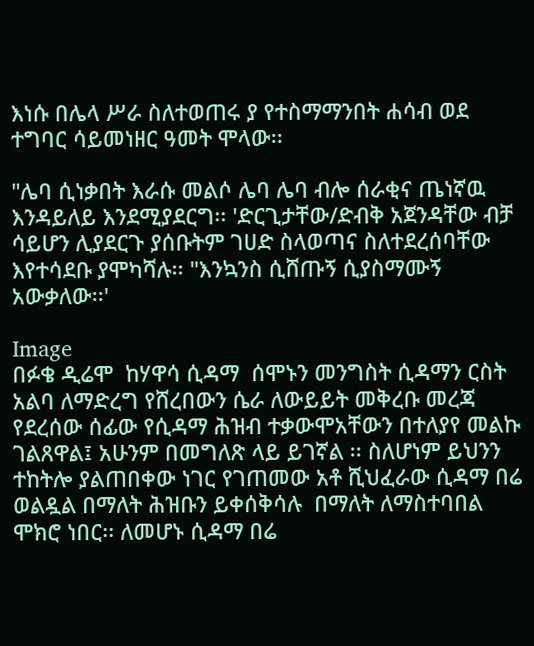እነሱ በሌላ ሥራ ስለተወጠሩ ያ የተስማማንበት ሐሳብ ወደ ተግባር ሳይመነዘር ዓመት ሞላው፡፡

"ሌባ ሲነቃበት እራሱ መልሶ ሌባ ሌባ ብሎ ሰራቂና ጤነኛዉ እንዳይለይ እንደሚያደርግ፡፡ 'ድርጊታቸው/ድብቅ አጀንዳቸው ብቻ ሳይሆን ሊያደርጉ ያሰቡትም ገሀድ ስላወጣና ስለተደረሰባቸው እየተሳደቡ ያሞካሻሉ፡፡ "እንኳንስ ሲሸጡኝ ሲያስማሙኝ አውቃለው፡፡'

Image
በፉቄ ዲሬሞ  ከሃዋሳ ሲዳማ  ሰሞኑን መንግስት ሲዳማን ርስት አልባ ለማድረግ የሸረበውን ሴራ ለውይይት መቅረቡ መረጃ የደረሰው ሰፊው የሲዳማ ሕዝብ ተቃውሞአቸውን በተለያየ መልኩ ገልጸዋል፤ አሁንም በመግለጽ ላይ ይገኛል ፡፡ ስለሆነም ይህንን ተከትሎ ያልጠበቀው ነገር የገጠመው አቶ ሺህፈራው ሲዳማ በሬ ወልዷል በማለት ሕዝቡን ይቀሰቅሳሉ  በማለት ለማስተባበል ሞክሮ ነበር፡፡ ለመሆኑ ሲዳማ በሬ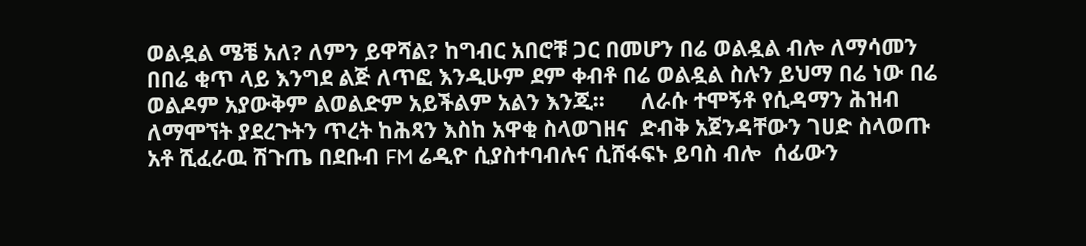ወልዷል ሜቼ አለ? ለምን ይዋሻል? ከግብር አበሮቹ ጋር በመሆን በሬ ወልዷል ብሎ ለማሳመን በበሬ ቂጥ ላይ እንግደ ልጅ ለጥፎ እንዲሁም ደም ቀብቶ በሬ ወልዷል ስሉን ይህማ በሬ ነው በሬ ወልዶም አያውቅም ልወልድም አይችልም አልን እንጂ፡፡      ለራሱ ተሞኝቶ የሲዳማን ሕዝብ ለማሞኘት ያደረጉትን ጥረት ከሕጻን እስከ አዋቂ ስላወገዘና  ድብቅ አጀንዳቸውን ገሀድ ስላወጡ አቶ ሺፈራዉ ሽጉጤ በደቡብ FM ሬዲዮ ሲያስተባብሉና ሲሸፋፍኑ ይባስ ብሎ  ሰፊውን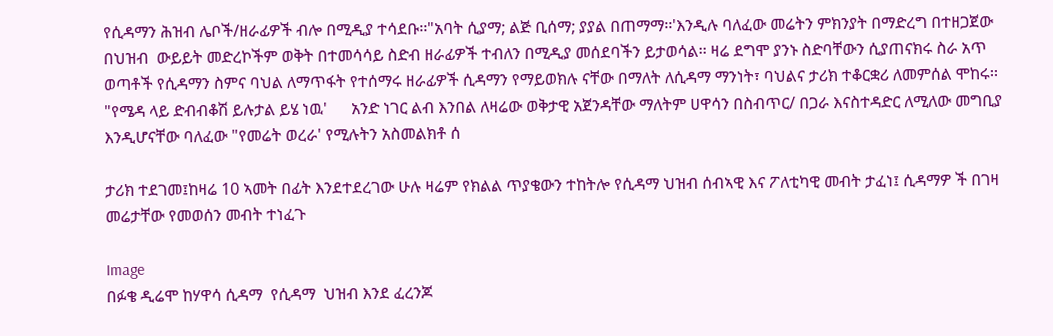የሲዳማን ሕዝብ ሌቦች/ዘራፊዎች ብሎ በሚዲያ ተሳደቡ፡፡"አባት ሲያማ; ልጅ ቢሰማ; ያያል በጠማማ፡፡'እንዲሉ ባለፈው መሬትን ምክንያት በማድረግ በተዘጋጀው በህዝብ  ውይይት መድረኮችም ወቅት በተመሳሳይ ስድብ ዘራፊዎች ተብለን በሚዲያ መሰደባችን ይታወሳል፡፡ ዛሬ ደግሞ ያንኑ ስድባቸውን ሲያጠናክሩ ስራ አጥ ወጣቶች የሲዳማን ስምና ባህል ለማጥፋት የተሰማሩ ዘራፊዎች ሲዳማን የማይወክሉ ናቸው በማለት ለሲዳማ ማንነት፣ ባህልና ታሪክ ተቆርቋሪ ለመምሰል ሞከሩ፡፡ "የሜዳ ላይ ድብብቆሽ ይሉታል ይሄ ነዉ'      አንድ ነገር ልብ እንበል ለዛሬው ወቅታዊ አጀንዳቸው ማለትም ሀዋሳን በስብጥር/ በጋራ እናስተዳድር ለሚለው መግቢያ እንዲሆናቸው ባለፈው "የመሬት ወረራ' የሚሉትን አስመልክቶ ሰ

ታሪክ ተደገመ፤ከዛሬ 10 ኣመት በፊት እንደተደረገው ሁሉ ዛሬም የክልል ጥያቄውን ተከትሎ የሲዳማ ህዝብ ሰብኣዊ እና ፖለቲካዊ መብት ታፈነ፤ ሲዳማዎ ች በገዛ መሬታቸው የመወሰን መብት ተነፈጉ

Image
በፉቄ ዲሬሞ ከሃዋሳ ሲዳማ  የሲዳማ  ህዝብ እንደ ፈረንጆ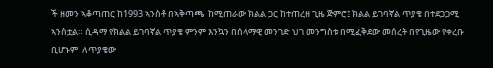ች ዘመን ኣቆጣጠር ከ1993 ኣንስቶ በኣቅጣጫ  ከሚጠራው ክልል ጋር ከተጠረዘ ጊዜ ጅምሮ፤ ክልል ይገባኛል ጥያቄ በተደጋጋሚ ኣንስቷል። ሲዳማ የክልል ይገባኛል ጥያቄ ምንም እንኳን በሰላማዊ መንገድ ህገ መንግስቱ በሚፈቅደው መሰረት በየጊዜው የቀረቡ ቢሆኑም  ለጥያቄው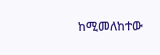ከሚመለከተው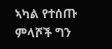ኣካል የተሰጡ ምላሾች ግን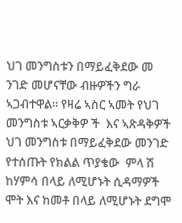ህገ መንግስቱን በማይፈቅደው መ ንገድ መሆናቸው ብዙዎችን ግራ ኣጋብተዋል። የዛሬ ኣስር ኣመት የህገ መንግስቱ ኣርቃቅዎ ች  እና ኣጽዳቅዎች ህገ መንግስቱ በማይፈቅደው መንገድ የተሰጡት የክልል ጥያቄው  ምላ ሽ  ከሃምሳ በላይ ለሚሆኑት ሲዳማዎች ሞት እና ከመቶ በላይ ለሚሆኑት ደግሞ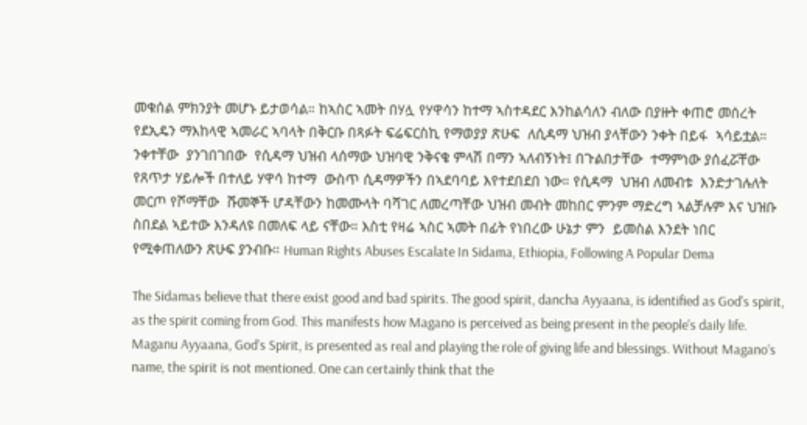መቁሰል ምክንያት መሆኑ ይታወሳል። ከኣስር ኣመት በሃሏ የሃዋሳን ከተማ ኣስተዳደር እንከልሳለን ብለው በያዙት ቀጠሮ መሰረት የደኢዴን ማእከላዊ ኣመራር ኣባላት በቅርቡ በጻፉት ፍሬፍርስኪ የማወያያ ጽሁፍ  ለሲዳማ ህዝብ ያላቸውን ንቀት በይፋ  ኣሳይቷል። ንቀተቸው  ያንገበገበው  የሲዳማ ህዝብ ላሰማው ህዝባዊ ንቅናቄ ምላሽ በማን ኣለብኝነት፤ በጉልበታቸው  ተማምነው ያሰፈሯቸው  የጸጥታ ሃይሎች በተለይ ሃዋሳ ከተማ  ውስጥ ሲዳማዎችን በኣደባባይ እየተደበደበ ነው። የሲዳማ  ህዝብ ለመብቱ  እንድታገሉለት መርጦ የሾማቸው  ሹመኞች ሆዳቸውን ከመሙላት ባሻገር ለመረጣቸው ህዝብ መብት መከበር ምንም ማድረግ ኣልቻሉም እና ህዝቡ ስበደል ኣይተው እንዳለዩ በመለፍ ላይ ናቸው። እስቲ የዛሬ ኣስር ኣመት በፊት የነበረው ሁኔታ ምን  ይመስል እንደት ነበር የሚቀጠለውን ጽሁፍ ያንብቡ። Human Rights Abuses Escalate In Sidama, Ethiopia, Following A Popular Dema

The Sidamas believe that there exist good and bad spirits. The good spirit, dancha Ayyaana, is identified as God's spirit, as the spirit coming from God. This manifests how Magano is perceived as being present in the people's daily life. Maganu Ayyaana, God’s Spirit, is presented as real and playing the role of giving life and blessings. Without Magano’s name, the spirit is not mentioned. One can certainly think that the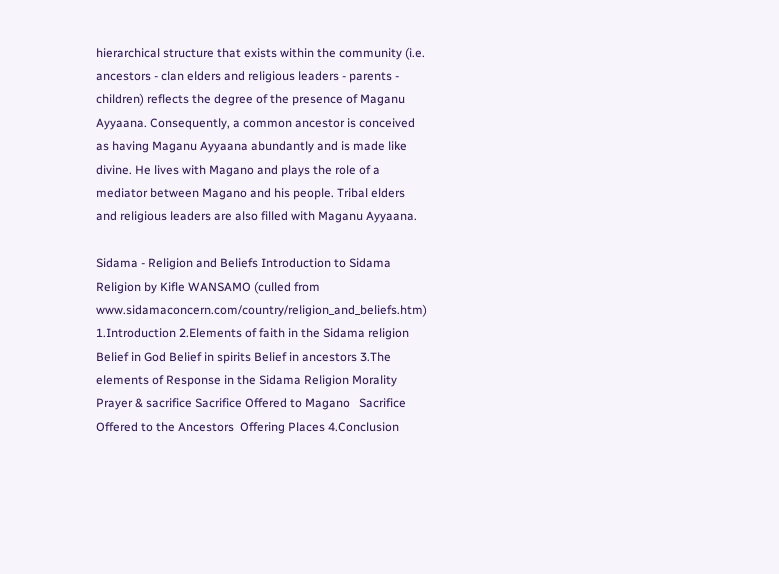hierarchical structure that exists within the community (i.e. ancestors - clan elders and religious leaders - parents - children) reflects the degree of the presence of Maganu Ayyaana. Consequently, a common ancestor is conceived as having Maganu Ayyaana abundantly and is made like divine. He lives with Magano and plays the role of a mediator between Magano and his people. Tribal elders and religious leaders are also filled with Maganu Ayyaana.

Sidama - Religion and Beliefs Introduction to Sidama Religion by Kifle WANSAMO (culled from www.sidamaconcern.com/country/religion_and_beliefs.htm) 1.Introduction 2.Elements of faith in the Sidama religion Belief in God Belief in spirits Belief in ancestors 3.The elements of Response in the Sidama Religion Morality Prayer & sacrifice Sacrifice Offered to Magano   Sacrifice Offered to the Ancestors  Offering Places 4.Conclusion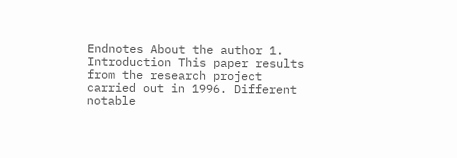Endnotes About the author 1. Introduction This paper results from the research project carried out in 1996. Different notable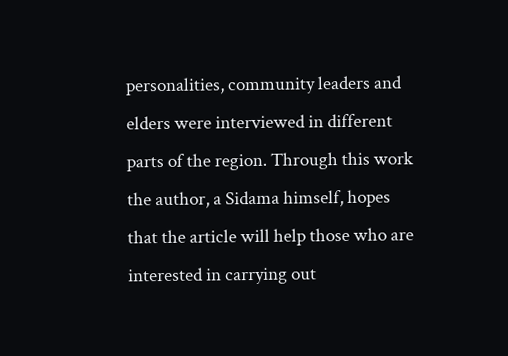personalities, community leaders and elders were interviewed in different parts of the region. Through this work the author, a Sidama himself, hopes that the article will help those who are interested in carrying out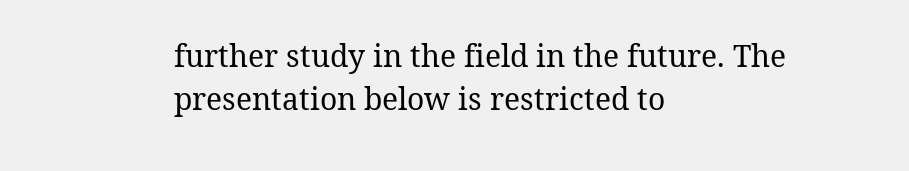further study in the field in the future. The presentation below is restricted to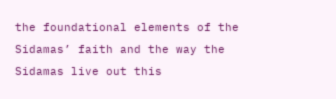the foundational elements of the Sidamas’ faith and the way the Sidamas live out this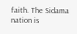faith. The Sidama nation is